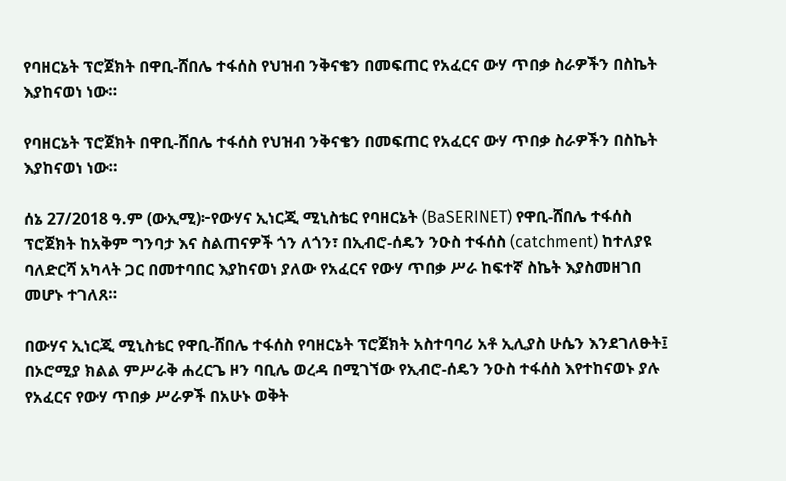የባዘርኔት ፕሮጀክት በዋቢ-ሸበሌ ተፋሰስ የህዝብ ንቅናቄን በመፍጠር የአፈርና ውሃ ጥበቃ ስራዎችን በስኬት እያከናወነ ነው።

የባዘርኔት ፕሮጀክት በዋቢ-ሸበሌ ተፋሰስ የህዝብ ንቅናቄን በመፍጠር የአፈርና ውሃ ጥበቃ ስራዎችን በስኬት እያከናወነ ነው።

ሰኔ 27/2018 ዓ.ም (ውኢሚ)፦የውሃና ኢነርጂ ሚኒስቴር የባዘርኔት (BaSERINET) የዋቢ-ሸበሌ ተፋሰስ ፕሮጀክት ከአቅም ግንባታ እና ስልጠናዎች ጎን ለጎን፣ በኢብሮ-ሰዴን ንዑስ ተፋሰስ (catchment) ከተለያዩ ባለድርሻ አካላት ጋር በመተባበር እያከናወነ ያለው የአፈርና የውሃ ጥበቃ ሥራ ከፍተኛ ስኬት እያስመዘገበ መሆኑ ተገለጸ።

በውሃና ኢነርጂ ሚኒስቴር የዋቢ-ሸበሌ ተፋሰስ የባዘርኔት ፕሮጀክት አስተባባሪ አቶ ኢሊያስ ሁሴን እንደገለፁት፤ በኦሮሚያ ክልል ምሥራቅ ሐረርጌ ዞን ባቢሌ ወረዳ በሚገኘው የኢብሮ-ሰዴን ንዑስ ተፋሰስ እየተከናወኑ ያሉ የአፈርና የውሃ ጥበቃ ሥራዎች በአሁኑ ወቅት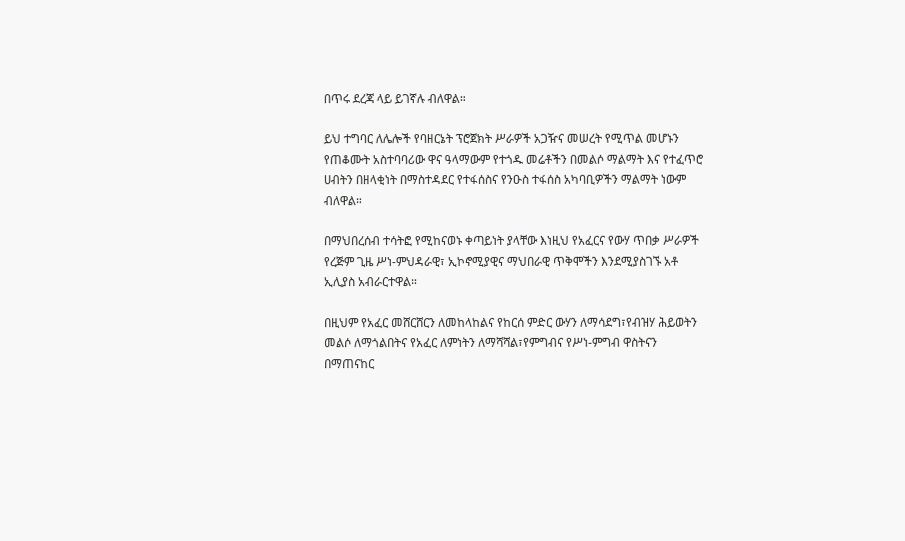በጥሩ ደረጃ ላይ ይገኛሉ ብለዋል።

ይህ ተግባር ለሌሎች የባዘርኔት ፕሮጀክት ሥራዎች አጋዥና መሠረት የሚጥል መሆኑን የጠቆሙት አስተባባሪው ዋና ዓላማውም የተጎዱ መሬቶችን በመልሶ ማልማት እና የተፈጥሮ ሀብትን በዘላቂነት በማስተዳደር የተፋሰስና የንዑስ ተፋሰስ አካባቢዎችን ማልማት ነውም ብለዋል።

በማህበረሰብ ተሳትፎ የሚከናወኑ ቀጣይነት ያላቸው እነዚህ የአፈርና የውሃ ጥበቃ ሥራዎች የረጅም ጊዜ ሥነ-ምህዳራዊ፣ ኢኮኖሚያዊና ማህበራዊ ጥቅሞችን እንደሚያስገኙ አቶ ኢሊያስ አብራርተዋል።

በዚህም የአፈር መሸርሸርን ለመከላከልና የከርሰ ምድር ውሃን ለማሳደግ፣የብዝሃ ሕይወትን መልሶ ለማጎልበትና የአፈር ለምነትን ለማሻሻል፣የምግብና የሥነ-ምግብ ዋስትናን በማጠናከር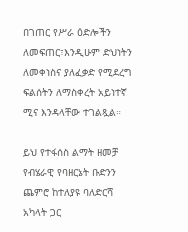በገጠር የሥራ ዕድሎችን ለመፍጠር፣እንዲሁም ድህነትን ለመቀነስና ያለፈቃድ የሚደረግ ፍልሰትን ለማስቀረት አይነተኛ ሚና እንዳላቸው ተገልጿል።

ይህ የተፋሰስ ልማት ዘመቻ የብሄራዊ የባዘርኔት ቡድንን ጨምሮ ከተለያዩ ባለድርሻ አካላት ጋር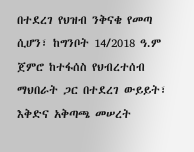በተደረገ የህዝብ ንቅናቄ የመጣ ሲሆን፣ ከግንቦት 14/2018 ዓ.ም ጀምሮ ከተፋሰስ የህብረተሰብ ማህበራት ጋር በተደረገ ውይይት፣ እቅድና አቅጣጫ መሠረት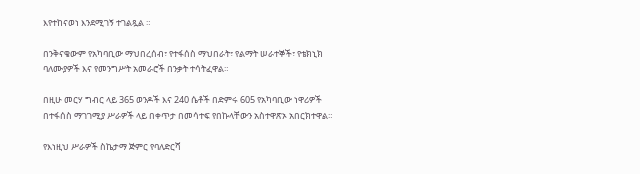እየተከናወነ እንደሚገኝ ተገልጿል ።

በንቅናቄውም የአካባቢው ማህበረሰብ፣ የተፋሰስ ማህበራት፣ የልማት ሠራተኞች፣ የቴክኒክ ባለሙያዎች እና የመንግሥት አመራሮች በንቃት ተሳትፈዋል።

በዚሁ መርሃ ግብር ላይ 365 ወንዶች እና 240 ሴቶች በድምሩ 605 የአካባቢው ነዋሪዎች በተፋሰስ ማገገሚያ ሥራዎች ላይ በቀጥታ በመሳተፍ የበኩላቸውን አስተዋጽኦ አበርክተዋል።

የእነዚህ ሥራዎች ስኬታማ ጅምር የባለድርሻ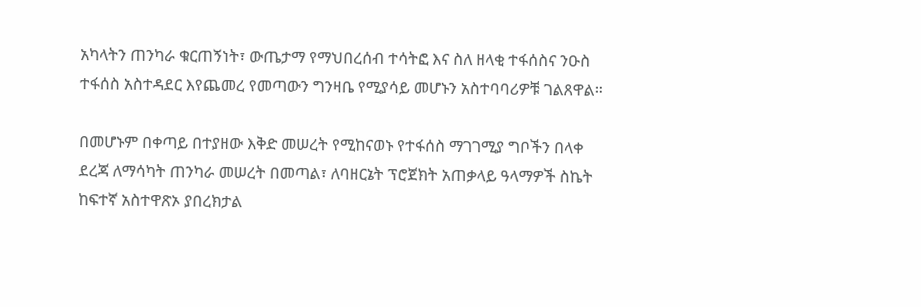አካላትን ጠንካራ ቁርጠኝነት፣ ውጤታማ የማህበረሰብ ተሳትፎ እና ስለ ዘላቂ ተፋሰስና ንዑስ ተፋሰስ አስተዳደር እየጨመረ የመጣውን ግንዛቤ የሚያሳይ መሆኑን አስተባባሪዎቹ ገልጸዋል።

በመሆኑም በቀጣይ በተያዘው እቅድ መሠረት የሚከናወኑ የተፋሰስ ማገገሚያ ግቦችን በላቀ ደረጃ ለማሳካት ጠንካራ መሠረት በመጣል፣ ለባዘርኔት ፕሮጀክት አጠቃላይ ዓላማዎች ስኬት ከፍተኛ አስተዋጽኦ ያበረክታል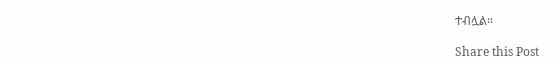ተብሏል።

Share this Post